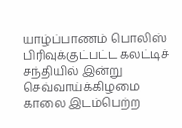யாழ்ப்பாணம் பொலிஸ் பிரிவுக்குட்பட்ட கலட்டிச் சந்தியில் இன்று செவ்வாய்க்கிழமை காலை இடம்பெற்ற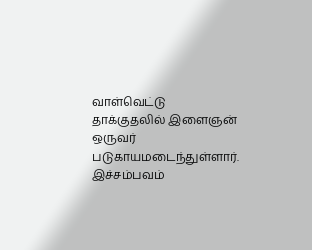வாள்வெட்டு தாக்குதலில் இளைஞன் ஒருவர் படுகாயமடைந்துள்ளார்.
இச்சம்பவம்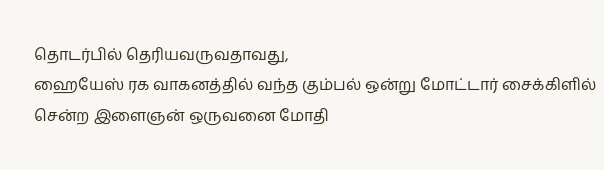தொடர்பில் தெரியவருவதாவது,
ஹையேஸ் ரக வாகனத்தில் வந்த கும்பல் ஒன்று மோட்டார் சைக்கிளில் சென்ற இளைஞன் ஒருவனை மோதி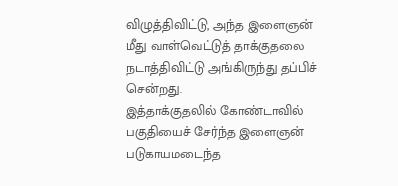விழுத்திவிட்டு, அந்த இளைஞன் மீது வாள்வெட்டுத் தாக்குதலை நடாத்திவிட்டு அங்கிருந்து தப்பிச் சென்றது.
இத்தாக்குதலில் கோண்டாவில் பகுதியைச் சேர்ந்த இளைஞன் படுகாயமடைந்த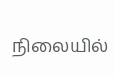நிலையில்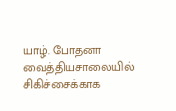யாழ். போதனா வைத்தியசாலையில் சிகிச்சைக்காக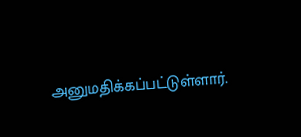அனுமதிக்கப்பட்டுள்ளார்.